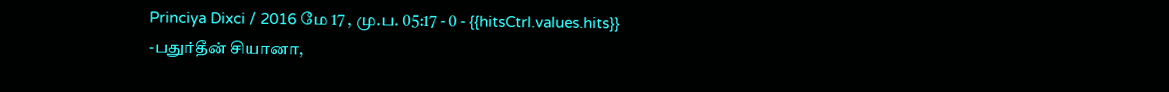Princiya Dixci / 2016 மே 17 , மு.ப. 05:17 - 0 - {{hitsCtrl.values.hits}}
-பதுர்தீன் சியானா,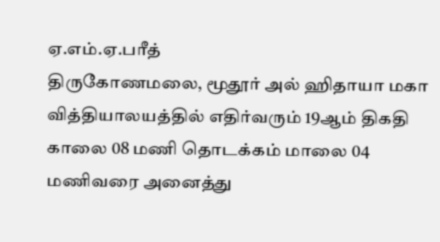ஏ.எம்.ஏ.பரீத்
திருகோணமலை, மூதூர் அல் ஹிதாயா மகா வித்தியாலயத்தில் எதிர்வரும் 19ஆம் திகதி காலை 08 மணி தொடக்கம் மாலை 04 மணிவரை அனைத்து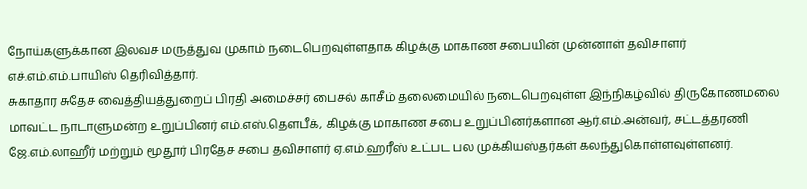நோய்களுக்கான இலவச மருத்துவ முகாம் நடைபெறவுள்ளதாக கிழக்கு மாகாண சபையின் முன்னாள் தவிசாளர் எச்.எம்.எம்.பாயிஸ் தெரிவித்தார்.
சுகாதார சுதேச வைத்தியத்துறைப் பிரதி அமைச்சர் பைசல் காசீம் தலைமையில் நடைபெறவுள்ள இந்நிகழ்வில் திருகோணமலை மாவட்ட நாடாளுமன்ற உறுப்பினர் எம்.எஸ்.தௌபீக், கிழக்கு மாகாண சபை உறுப்பினர்களான ஆர்.எம்.அன்வர், சட்டத்தரணி ஜே.எம்.லாஹீர் மற்றும் மூதூர் பிரதேச சபை தவிசாளர் ஏ.எம்.ஹரீஸ் உட்பட பல முக்கியஸ்தர்கள் கலந்துகொள்ளவுள்ளனர்.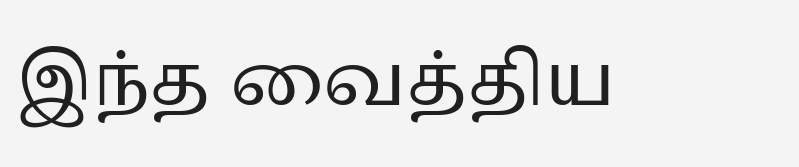இந்த வைத்திய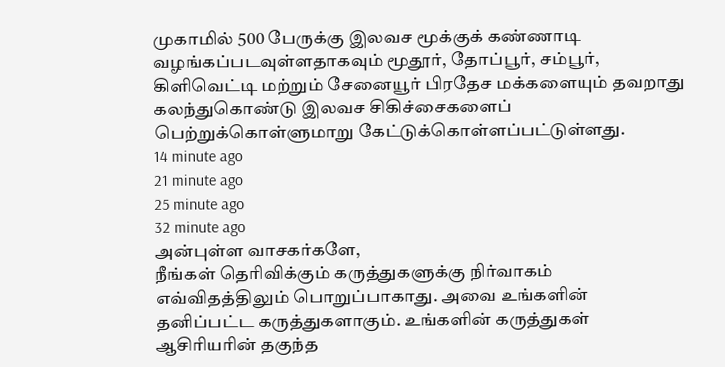முகாமில் 500 பேருக்கு இலவச மூக்குக் கண்ணாடி வழங்கப்படவுள்ளதாகவும் மூதூர், தோப்பூர், சம்பூர், கிளிவெட்டி மற்றும் சேனையூர் பிரதேச மக்களையும் தவறாது கலந்துகொண்டு இலவச சிகிச்சைகளைப் பெற்றுக்கொள்ளுமாறு கேட்டுக்கொள்ளப்பட்டுள்ளது.
14 minute ago
21 minute ago
25 minute ago
32 minute ago
அன்புள்ள வாசகர்களே,
நீங்கள் தெரிவிக்கும் கருத்துகளுக்கு நிர்வாகம் எவ்விதத்திலும் பொறுப்பாகாது. அவை உங்களின் தனிப்பட்ட கருத்துகளாகும். உங்களின் கருத்துகள் ஆசிரியரின் தகுந்த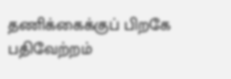தணிக்கைக்குப் பிறகே பதிவேற்றம்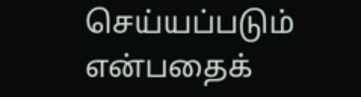செய்யப்படும் என்பதைக்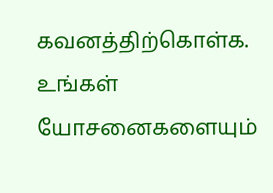கவனத்திற்கொள்க. உங்கள் யோசனைகளையும்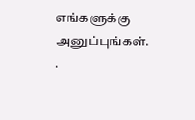எங்களுக்கு அனுப்புங்கள். .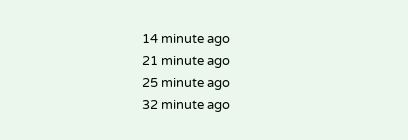14 minute ago
21 minute ago
25 minute ago
32 minute ago